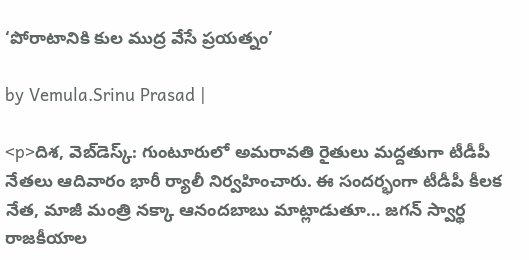‘పోరాటానికి కుల ముద్ర వేసే ప్రయత్నం’

by Vemula.Srinu Prasad |

<p>దిశ, వెబ్‌డెస్క్: గుంటూరులో అమరావతి రైతులు మద్దతుగా టీడీపీ నేతలు ఆదివారం భారీ ర్యాలీ నిర్వహించారు. ఈ సందర్భంగా టీడీపీ కీలక నేత, మాజీ మంత్రి నక్కా ఆనందబాబు మాట్లాడుతూ… జగన్ స్వార్థ రాజకీయాల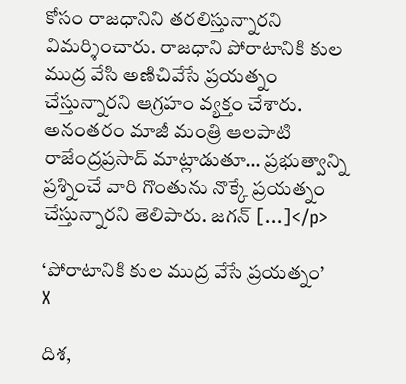కోసం రాజధానిని తరలిస్తున్నారని విమర్శించారు. రాజధాని పోరాటానికి కుల ముద్ర వేసి అణిచివేసే ప్రయత్నం చేస్తున్నారని ఆగ్రహం వ్యక్తం చేశారు. అనంతరం మాజీ మంత్రి ఆలపాటి రాజేంద్రప్రసాద్ మాట్లాడుతూ… ప్రభుత్వాన్ని ప్రశ్నించే వారి గొంతును నొక్కే ప్రయత్నం చేస్తున్నారని తెలిపారు. జగన్ […]</p>

‘పోరాటానికి కుల ముద్ర వేసే ప్రయత్నం’
X

దిశ,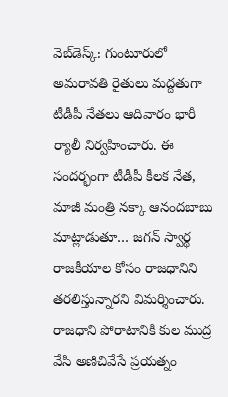వెబ్‌డెస్క్: గుంటూరులో అమరావతి రైతులు మద్దతుగా టీడీపీ నేతలు ఆదివారం భారీ ర్యాలీ నిర్వహించారు. ఈ సందర్భంగా టీడీపీ కీలక నేత, మాజీ మంత్రి నక్కా ఆనందబాబు మాట్లాడుతూ… జగన్ స్వార్థ రాజకీయాల కోసం రాజధానిని తరలిస్తున్నారని విమర్శించారు. రాజధాని పోరాటానికి కుల ముద్ర వేసి అణిచివేసే ప్రయత్నం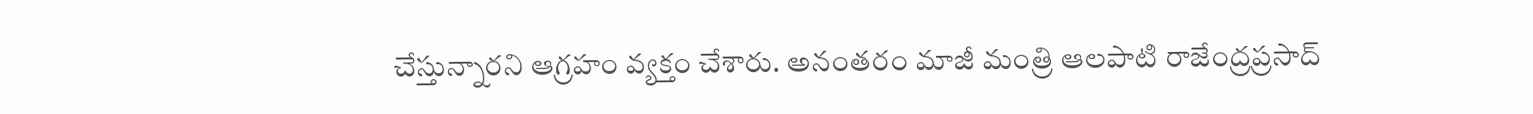చేస్తున్నారని ఆగ్రహం వ్యక్తం చేశారు. అనంతరం మాజీ మంత్రి ఆలపాటి రాజేంద్రప్రసాద్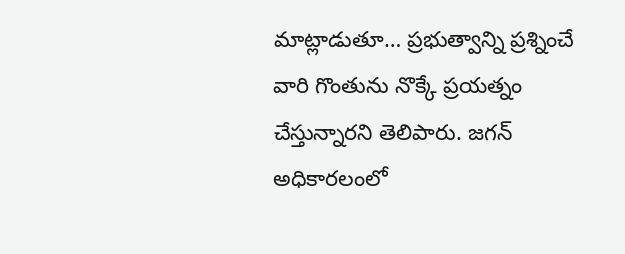మాట్లాడుతూ… ప్రభుత్వాన్ని ప్రశ్నించే వారి గొంతును నొక్కే ప్రయత్నం చేస్తున్నారని తెలిపారు. జగన్ అధికారలంలో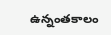ఉన్నంతకాలం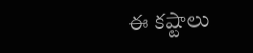ఈ కష్టాలు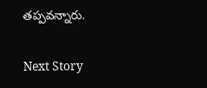తప్పవన్నారు.

Next Story